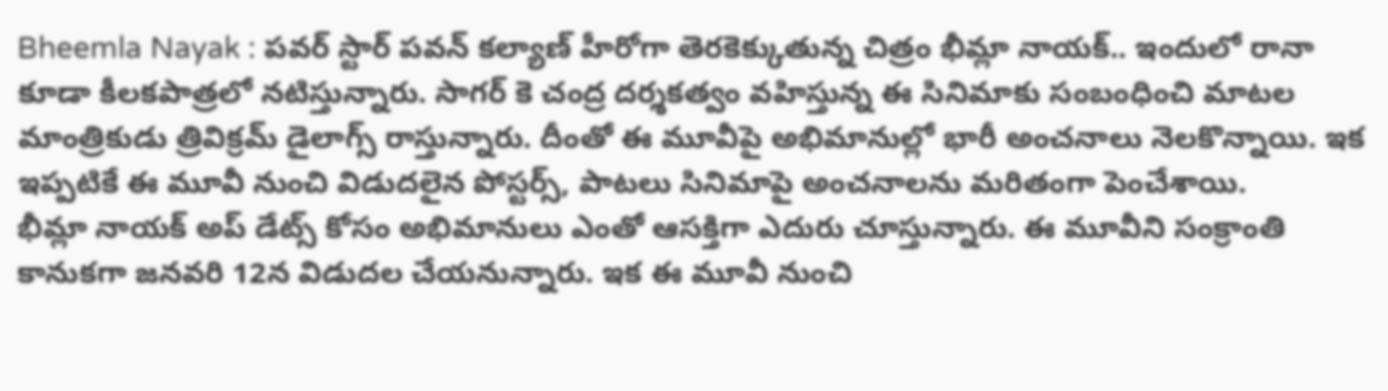Bheemla Nayak : పవర్ స్టార్ పవన్ కల్యాణ్ హీరోగా తెరకెక్కుతున్న చిత్రం భీమ్లా నాయక్.. ఇందులో రానా కూడా కీలకపాత్రలో నటిస్తున్నారు. సాగర్ కె చంద్ర దర్శకత్వం వహిస్తున్న ఈ సినిమాకు సంబంధించి మాటల మాంత్రికుడు త్రివిక్రమ్ డైలాగ్స్ రాస్తున్నారు. దీంతో ఈ మూవీపై అభిమానుల్లో భారీ అంచనాలు నెలకొన్నాయి. ఇక ఇప్పటికే ఈ మూవీ నుంచి విడుదలైన పోస్టర్స్, పాటలు సినిమాపై అంచనాలను మరితంగా పెంచేశాయి.
భీమ్లా నాయక్ అప్ డేట్స్ కోసం అభిమానులు ఎంతో ఆసక్తిగా ఎదురు చూస్తున్నారు. ఈ మూవీని సంక్రాంతి కానుకగా జనవరి 12న విడుదల చేయనున్నారు. ఇక ఈ మూవీ నుంచి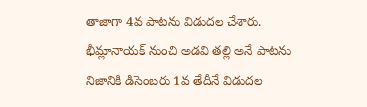తాజాగా 4వ పాటను విడుదల చేశారు.
భీమ్లానాయక్ నుంచి అడవి తల్లి అనే పాటను నిజానికి డిసెంబరు 1వ తేదీనే విడుదల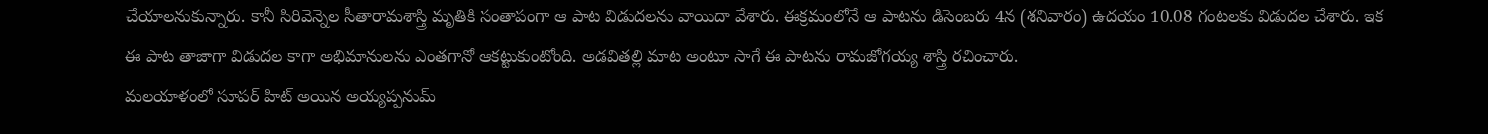చేయాలనుకున్నారు. కానీ సిరివెన్నెల సీతారామశాస్త్రి మృతికి సంతాపంగా ఆ పాట విడుదలను వాయిదా వేశారు. ఈక్రమంలోనే ఆ పాటను డిసెంబరు 4న (శనివారం) ఉదయం 10.08 గంటలకు విడుదల చేశారు. ఇక ఈ పాట తాజాగా విడుదల కాగా అభిమానులను ఎంతగానో ఆకట్టుకుంటోంది. అడవితల్లి మాట అంటూ సాగే ఈ పాటను రామజోగయ్య శాస్త్రి రచించారు.
మలయాళంలో సూపర్ హిట్ అయిన అయ్యప్పనుమ్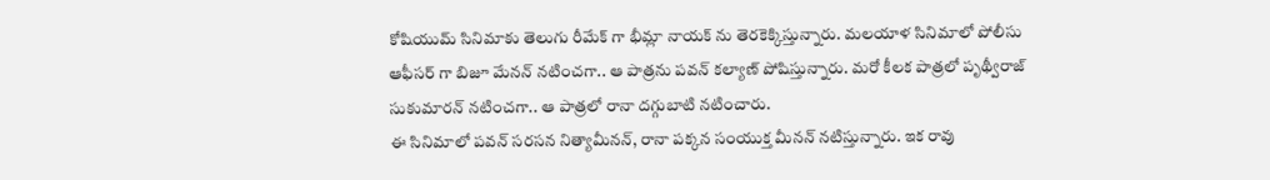కోషియుమ్ సినిమాకు తెలుగు రీమేక్ గా భీమ్లా నాయక్ ను తెరకెక్కిస్తున్నారు. మలయాళ సినిమాలో పోలీసు ఆఫీసర్ గా బిజూ మేనన్ నటించగా.. ఆ పాత్రను పవన్ కల్యాణ్ పోషిస్తున్నారు. మరో కీలక పాత్రలో పృథ్వీరాజ్ సుకుమారన్ నటించగా.. ఆ పాత్రలో రానా దగ్గుబాటి నటించారు.
ఈ సినిమాలో పవన్ సరసన నిత్యామీనన్, రానా పక్కన సంయుక్త మీనన్ నటిస్తున్నారు. ఇక రావు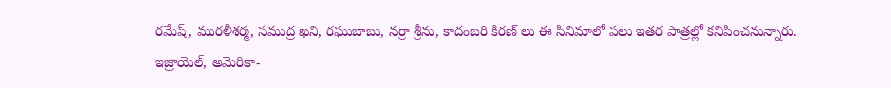రమేష్, మురళీశర్మ, సముద్ర ఖని, రఘుబాబు, నర్రా శ్రీను, కాదంబరి కిరణ్ లు ఈ సినిమాలో పలు ఇతర పాత్రల్లో కనిపించనున్నారు.
ఇజ్రాయెల్, అమెరికా-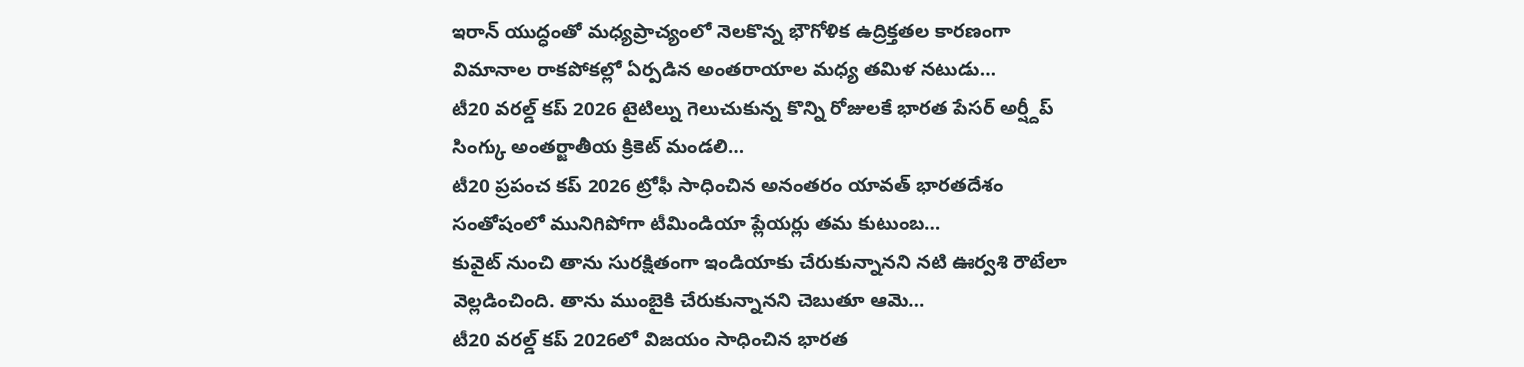ఇరాన్ యుద్ధంతో మధ్యప్రాచ్యంలో నెలకొన్న భౌగోళిక ఉద్రిక్తతల కారణంగా విమానాల రాకపోకల్లో ఏర్పడిన అంతరాయాల మధ్య తమిళ నటుడు…
టీ20 వరల్డ్ కప్ 2026 టైటిల్ను గెలుచుకున్న కొన్ని రోజులకే భారత పేసర్ అర్ష్దీప్ సింగ్కు అంతర్జాతీయ క్రికెట్ మండలి…
టీ20 ప్రపంచ కప్ 2026 ట్రోఫీ సాధించిన అనంతరం యావత్ భారతదేశం సంతోషంలో మునిగిపోగా టీమిండియా ప్లేయర్లు తమ కుటుంబ…
కువైట్ నుంచి తాను సురక్షితంగా ఇండియాకు చేరుకున్నానని నటి ఊర్వశి రౌటేలా వెల్లడించింది. తాను ముంబైకి చేరుకున్నానని చెబుతూ ఆమె…
టీ20 వరల్డ్ కప్ 2026లో విజయం సాధించిన భారత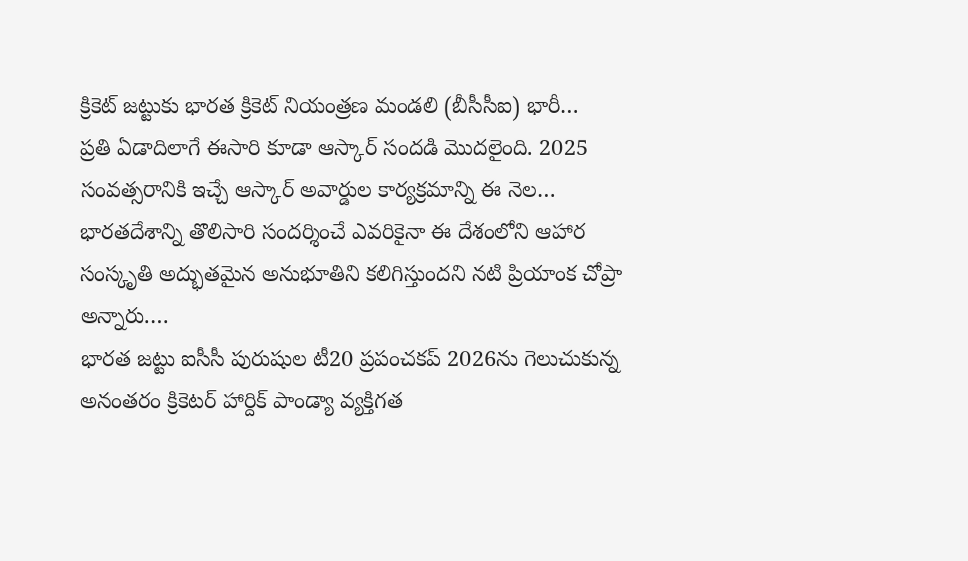క్రికెట్ జట్టుకు భారత క్రికెట్ నియంత్రణ మండలి (బీసీసీఐ) భారీ…
ప్రతి ఏడాదిలాగే ఈసారి కూడా ఆస్కార్ సందడి మొదలైంది. 2025 సంవత్సరానికి ఇచ్చే ఆస్కార్ అవార్డుల కార్యక్రమాన్ని ఈ నెల…
భారతదేశాన్ని తొలిసారి సందర్శించే ఎవరికైనా ఈ దేశంలోని ఆహార సంస్కృతి అద్భుతమైన అనుభూతిని కలిగిస్తుందని నటి ప్రియాంక చోప్రా అన్నారు.…
భారత జట్టు ఐసీసీ పురుషుల టీ20 ప్రపంచకప్ 2026ను గెలుచుకున్న అనంతరం క్రికెటర్ హార్దిక్ పాండ్యా వ్యక్తిగత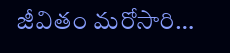జీవితం మరోసారి…